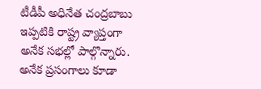టీడీపీ అధినేత చంద్రబాబు ఇప్పటికి రాష్ట్ర వ్యాప్తంగా అనేక సభల్లో పాల్గొన్నారు. అనేక ప్రసంగాలు కూడా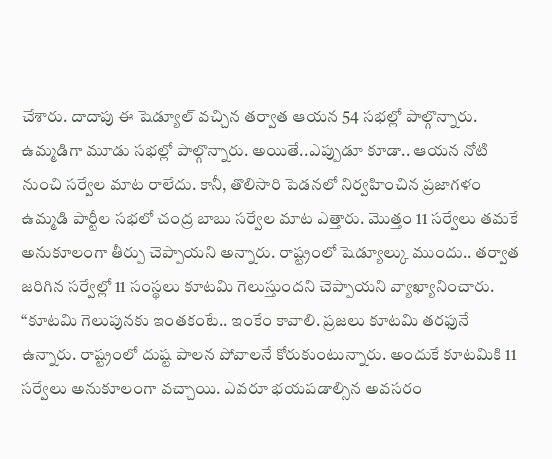చేశారు. దాదాపు ఈ షెడ్యూల్ వచ్చిన తర్వాత ఆయన 54 సభల్లో పాల్గొన్నారు. ఉమ్మడిగా మూడు సభల్లో పాల్గొన్నారు. అయితే..ఎప్పుడూ కూడా.. ఆయన నోటి నుంచి సర్వేల మాట రాలేదు. కానీ, తొలిసారి పెడనలో నిర్వహించిన ప్రజాగళం ఉమ్మడి పార్టీల సభలో చంద్ర బాబు సర్వేల మాట ఎత్తారు. మొత్తం 11 సర్వేలు తమకే అనుకూలంగా తీర్పు చెప్పాయని అన్నారు. రాష్ట్రంలో షెడ్యూల్కు ముందు.. తర్వాత జరిగిన సర్వేల్లో 11 సంస్థలు కూటమి గెలుస్తుందని చెప్పాయని వ్యాఖ్యానించారు.
“కూటమి గెలుపునకు ఇంతకంటే.. ఇంకేం కావాలి. ప్రజలు కూటమి తరఫునే ఉన్నారు. రాష్ట్రంలో దుష్ట పాలన పోవాలనే కోరుకుంటున్నారు. అందుకే కూటమికి 11 సర్వేలు అనుకూలంగా వచ్చాయి. ఎవరూ భయపడాల్సిన అవసరం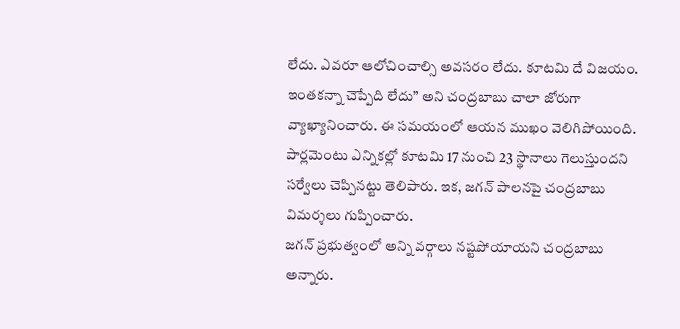లేదు. ఎవరూ ఆలోచించాల్సి అవసరం లేదు. కూటమి దే విజయం. ఇంతకన్నా చెప్పేది లేదు” అని చంద్రబాబు చాలా జోరుగా వ్యాఖ్యానించారు. ఈ సమయంలో ఆయన ముఖం వెలిగిపోయింది. పార్లమెంటు ఎన్నికల్లో కూటమి 17 నుంచి 23 స్థానాలు గెలుస్తుందని సర్వేలు చెప్పినట్టు తెలిపారు. ఇక, జగన్ పాలనపై చంద్రబాబు విమర్శలు గుప్పించారు.
జగన్ ప్రభుత్వంలో అన్ని వర్గాలు నష్టపోయాయని చంద్రబాబు అన్నారు.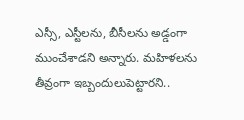ఎస్సీ, ఎస్టీలను, బీసీలను అడ్డంగా ముంచేశాడని అన్నారు. మహిళలను తీవ్రంగా ఇబ్బందులుపెట్టారని..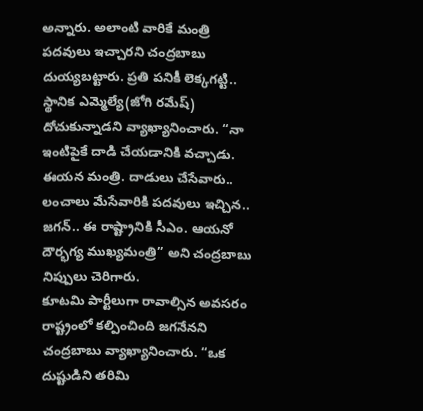అన్నారు. అలాంటి వారికే మంత్రి పదవులు ఇచ్చారని చంద్రబాబు దుయ్యబట్టారు. ప్రతి పనికీ లెక్కగట్టి.. స్థానిక ఎమ్మెల్యే(జోగి రమేష్) దోచుకున్నాడని వ్యాఖ్యానించారు. “నా ఇంటిపైకే దాడి చేయడానికి వచ్చాడు. ఈయన మంత్రి. దాడులు చేసేవారు.. లంచాలు మేసేవారికి పదవులు ఇచ్చిన.. జగన్.. ఈ రాష్ట్రానికి సీఎం. ఆయనో దౌర్భగ్య ముఖ్యమంత్రి” అని చంద్రబాబు నిప్పులు చెరిగారు.
కూటమి పార్టీలుగా రావాల్సిన అవసరం రాష్ట్రంలో కల్పించింది జగనేనని చంద్రబాబు వ్యాఖ్యానించారు. “ఒక దుష్టుడిని తరిమి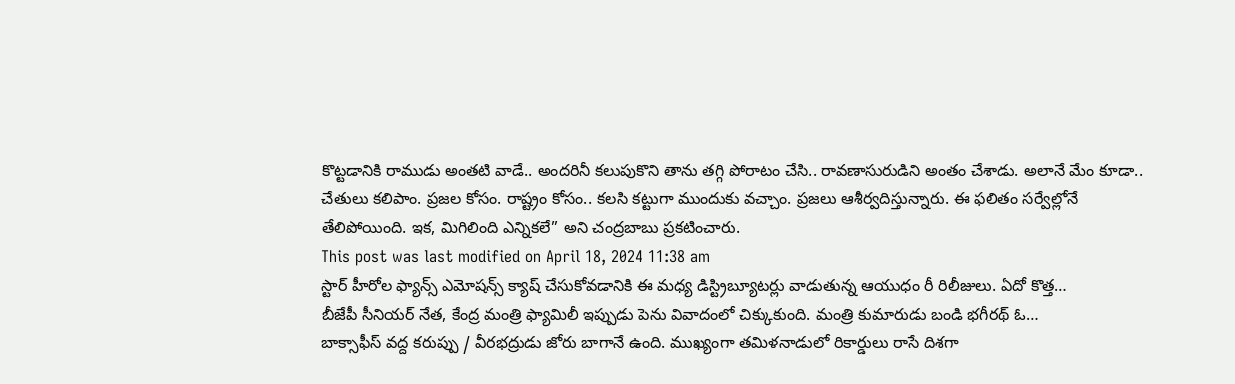కొట్టడానికి రాముడు అంతటి వాడే.. అందరినీ కలుపుకొని తాను తగ్గి పోరాటం చేసి.. రావణాసురుడిని అంతం చేశాడు. అలానే మేం కూడా.. చేతులు కలిపాం. ప్రజల కోసం. రాష్ట్రం కోసం.. కలసి కట్టుగా ముందుకు వచ్చాం. ప్రజలు ఆశీర్వదిస్తున్నారు. ఈ ఫలితం సర్వేల్లోనే తేలిపోయింది. ఇక, మిగిలింది ఎన్నికలే” అని చంద్రబాబు ప్రకటించారు.
This post was last modified on April 18, 2024 11:38 am
స్టార్ హీరోల ఫ్యాన్స్ ఎమోషన్స్ క్యాష్ చేసుకోవడానికి ఈ మధ్య డిస్ట్రిబ్యూటర్లు వాడుతున్న ఆయుధం రీ రిలీజులు. ఏదో కొత్త…
బీజేపీ సీనియర్ నేత, కేంద్ర మంత్రి ఫ్యామిలీ ఇప్పుడు పెను వివాదంలో చిక్కుకుంది. మంత్రి కుమారుడు బండి భగీరథ్ ఓ…
బాక్సాఫీస్ వద్ద కరుప్పు / వీరభద్రుడు జోరు బాగానే ఉంది. ముఖ్యంగా తమిళనాడులో రికార్డులు రాసే దిశగా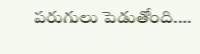పరుగులు పెడుతోంది.…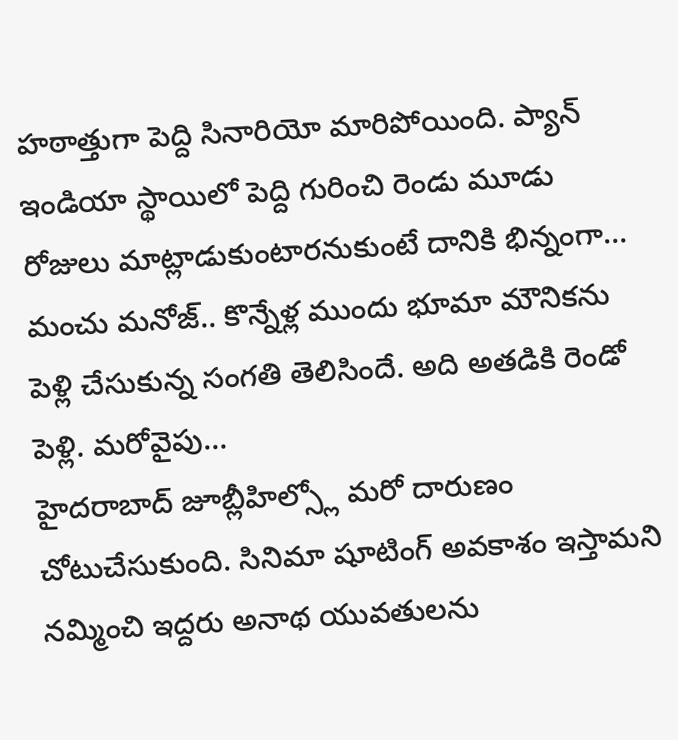హఠాత్తుగా పెద్ది సినారియో మారిపోయింది. ప్యాన్ ఇండియా స్థాయిలో పెద్ది గురించి రెండు మూడు రోజులు మాట్లాడుకుంటారనుకుంటే దానికి భిన్నంగా…
మంచు మనోజ్.. కొన్నేళ్ల ముందు భూమా మౌనికను పెళ్లి చేసుకున్న సంగతి తెలిసిందే. అది అతడికి రెండో పెళ్లి. మరోవైపు…
హైదరాబాద్ జూబ్లీహిల్స్లో మరో దారుణం చోటుచేసుకుంది. సినిమా షూటింగ్ అవకాశం ఇస్తామని నమ్మించి ఇద్దరు అనాథ యువతులను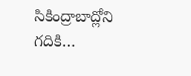సికింద్రాబాద్లోని గదికి…